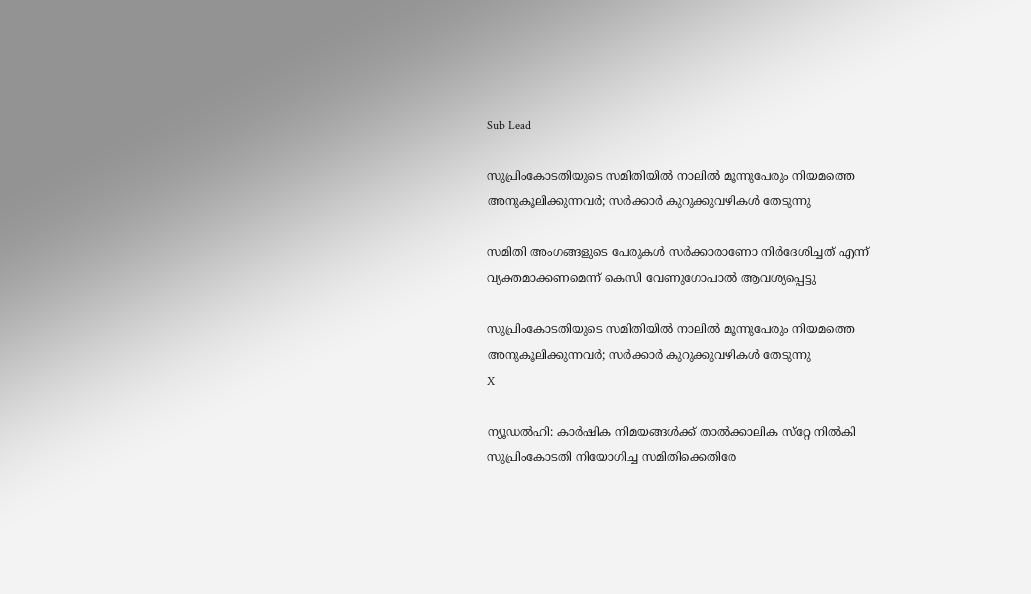Sub Lead

സുപ്രിംകോടതിയുടെ സമിതിയില്‍ നാലില്‍ മൂന്നുപേരും നിയമത്തെ അനുകൂലിക്കുന്നവര്‍; സര്‍ക്കാര്‍ കുറുക്കുവഴികള്‍ തേടുന്നു

സമിതി അംഗങ്ങളുടെ പേരുകള്‍ സര്‍ക്കാരാണോ നിര്‍ദേശിച്ചത് എന്ന് വ്യക്തമാക്കണമെന്ന് കെസി വേണുഗോപാൽ ആവശ്യപ്പെ‌ട്ടു

സുപ്രിംകോടതിയുടെ സമിതിയില്‍ നാലില്‍ മൂന്നുപേരും നിയമത്തെ അനുകൂലിക്കുന്നവര്‍; സര്‍ക്കാര്‍ കുറുക്കുവഴികള്‍ തേടുന്നു
X

ന്യൂഡല്‍ഹി: കാര്‍ഷിക നിമയങ്ങള്‍ക്ക് താല്‍ക്കാലിക സ്‌റ്റേ നില്‍കി സുപ്രിംകോടതി നിയോഗിച്ച സമിതിക്കെതിരേ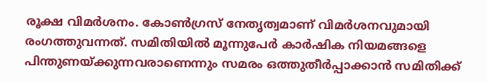രൂക്ഷ വിമര്‍ശനം. കോണ്‍ഗ്രസ് നേതൃത്വമാണ് വിമർശനവുമായി രംഗത്തുവന്നത്. സമിതിയില്‍ മൂന്നുപേര്‍ കാര്‍ഷിക നിയമങ്ങളെ പിന്തുണയ്ക്കുന്നവരാണെന്നും സമരം ഒത്തുതീര്‍പ്പാക്കാന്‍ സമിതിക്ക്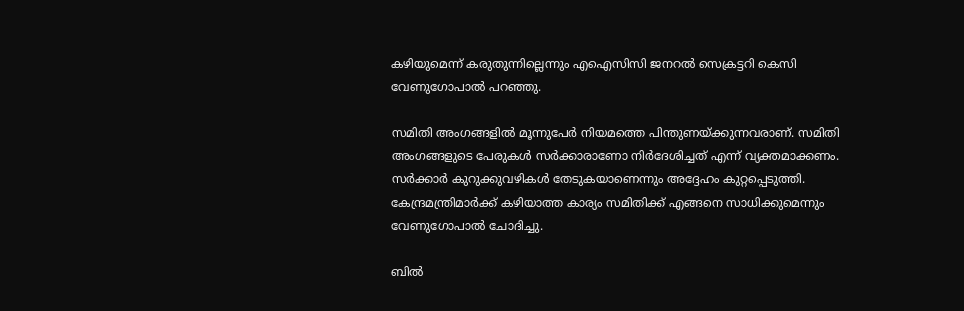കഴിയുമെന്ന് കരുതുന്നില്ലെന്നും എഐസിസി ജനറല്‍ സെക്രട്ടറി കെസി വേണുഗോപാല്‍ പറഞ്ഞു.

സമിതി അംഗങ്ങളില്‍ മൂന്നുപേര്‍ നിയമത്തെ പിന്തുണയ്ക്കുന്നവരാണ്. സമിതി അംഗങ്ങളുടെ പേരുകള്‍ സര്‍ക്കാരാണോ നിര്‍ദേശിച്ചത് എന്ന് വ്യക്തമാക്കണം. സര്‍ക്കാര്‍ കുറുക്കുവഴികള്‍ തേടുകയാണെന്നും അദ്ദേഹം കുറ്റപ്പെടുത്തി. കേന്ദ്രമന്ത്രിമാര്‍ക്ക് കഴിയാത്ത കാര്യം സമിതിക്ക് എങ്ങനെ സാധിക്കുമെന്നും വേണുഗോപാല്‍ ചോദിച്ചു.

ബില്‍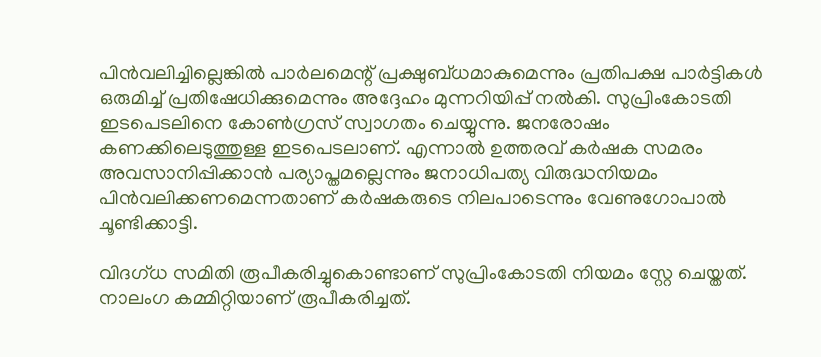പിന്‍വലിച്ചില്ലെങ്കില്‍ പാര്‍ലമെന്റ് പ്രക്ഷുബ്ധമാകുമെന്നും പ്രതിപക്ഷ പാര്‍ട്ടികള്‍ ഒരുമിച്ച് പ്രതിഷേധിക്കുമെന്നും അദ്ദേഹം മുന്നറിയിപ്പ് നല്‍കി. സുപ്രിംകോടതി ഇടപെടലിനെ കോണ്‍ഗ്രസ് സ്വാഗതം ചെയ്യുന്നു. ജനരോഷം കണക്കിലെടുത്തുള്ള ഇടപെടലാണ്. എന്നാല്‍ ഉത്തരവ് കര്‍ഷക സമരം അവസാനിപ്പിക്കാന്‍ പര്യാപ്തമല്ലെന്നും ജനാധിപത്യ വിരുദ്ധനിയമം പിന്‍വലിക്കണമെന്നതാണ് കര്‍ഷകരുടെ നിലപാടെന്നും വേണുഗോപാല്‍ ചൂണ്ടിക്കാട്ടി.

വിദഗ്ധ സമിതി രൂപീകരിച്ചുകൊണ്ടാണ് സുപ്രിംകോടതി നിയമം സ്റ്റേ ചെയ്തത്. നാലംഗ കമ്മിറ്റിയാണ് രൂപീകരിച്ചത്.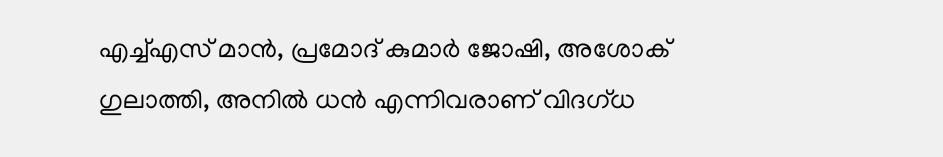എച്ച്എസ് മാന്‍, പ്രമോദ് കുമാര്‍ ജോഷി, അശോക് ഗുലാത്തി, അനില്‍ ധന്‍ എന്നിവരാണ് വിദഗ്ധ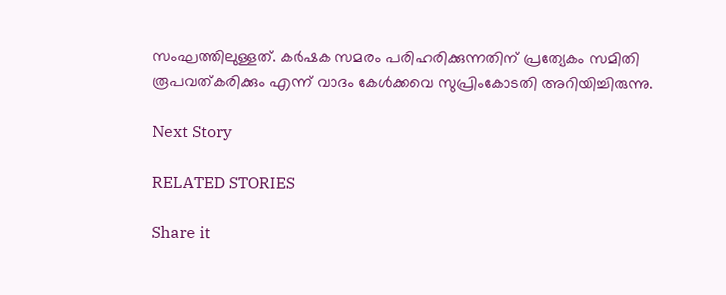സംഘത്തിലുള്ളത്. കര്‍ഷക സമരം പരിഹരിക്കുന്നതിന് പ്രത്യേകം സമിതി രൂപവത്കരിക്കും എന്ന് വാദം കേള്‍ക്കവെ സുപ്രിംകോടതി അറിയിച്ചിരുന്നു.

Next Story

RELATED STORIES

Share it